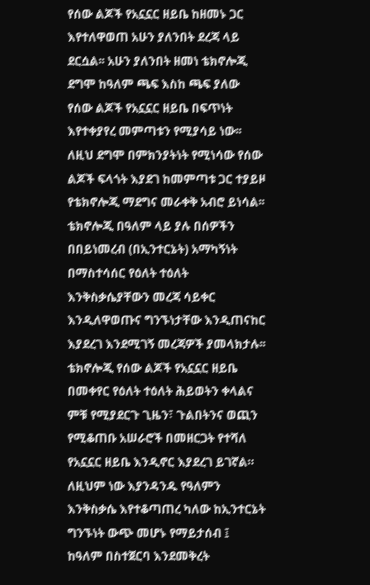የሰው ልጆች የአኗኗር ዘይቤ ከዘመኑ ጋር እየተለዋወጠ አሁን ያለንበት ደረጃ ላይ ደርሷል፡፡ አሁን ያለንበት ዘመነ ቴክኖሎጂ ደግሞ ከዓለም ጫፍ እስከ ጫፍ ያለው የሰው ልጆች የአኗኗር ዘይቤ በፍጥነት እየተቀያየረ መምጣቱን የሚያሳይ ነው፡፡ ለዚህ ደግሞ በምክንያትነት የሚነሳው የሰው ልጆች ፍላጎት እያደገ ከመምጣቱ ጋር ተያይዞ የቴክኖሎጂ ማደግና መራቀቅ አብሮ ይነሳል፡፡ ቴክኖሎጂ በዓለም ላይ ያሉ በሰዎችን በበይነመረብ (በኢንተርኔት) አማካኝነት በማስተሳሰር የዕለት ተዕለት እንቅስቃሴያቸውን መረጃ ሳይቀር እንዲለዋወጡና ግንኙነታቸው እንዲጠናከር እያደረገ እንደሚገኝ መረጃዎች ያመላክታሉ፡፡
ቴክኖሎጂ የሰው ልጆች የአኗኗር ዘይቤ በመቀየር የዕለት ተዕለት ሕይወትን ቀላልና ምቹ የሚያደርጉ ጊዜን፣ ጉልበትንና ወጪን የሚቆጠቡ አሠራሮች በመዘርጋት የተሻለ የአኗኗር ዘይቤ እንዲኖር እያደረገ ይገኛል። ለዚህም ነው እያንዳንዱ የዓለምን እንቅስቃሴ እየተቆጣጠረ ካለው ከኢንተርኔት ግንኙነት ውጭ መሆኑ የማይታሰብ ፤ ከዓለም በስተጀርባ እንደመቅረት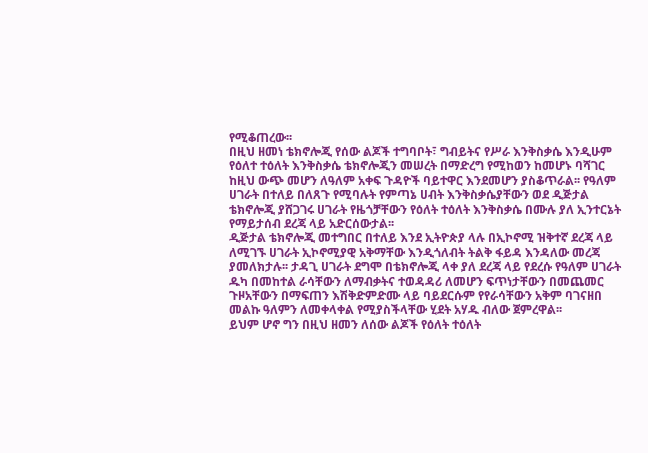የሚቆጠረው፡፡
በዚህ ዘመነ ቴክኖሎጂ የሰው ልጆች ተግባቦት፣ ግብይትና የሥራ እንቅስቃሴ እንዲሁም የዕለተ ተዕለት እንቅስቃሴ ቴክኖሎጂን መሠረት በማድረግ የሚከወን ከመሆኑ ባሻገር ከዚህ ውጭ መሆን ለዓለም አቀፍ ጉዳዮች ባይተዋር እንደመሆን ያስቆጥራል፡፡ የዓለም ሀገራት በተለይ በለጸጉ የሚባሉት የምጣኔ ሀብት እንቅስቃሴያቸውን ወደ ዲጅታል ቴክኖሎጂ ያሸጋገሩ ሀገራት የዜጎቻቸውን የዕለት ተዕለት እንቅስቃሴ በሙሉ ያለ ኢንተርኔት የማይታሰብ ደረጃ ላይ አድርሰውታል፡፡
ዲጅታል ቴክኖሎጂ መተግበር በተለይ እንደ ኢትዮጵያ ላሉ በኢኮኖሚ ዝቅተኛ ደረጃ ላይ ለሚገኙ ሀገራት ኢኮኖሚያዊ አቅማቸው እንዲጎለብት ትልቅ ፋይዳ እንዳለው መረጃ ያመለክታሉ፡፡ ታዳጊ ሀገራት ደግሞ በቴክኖሎጂ ላቀ ያለ ደረጃ ላይ የደረሱ የዓለም ሀገራት ዱካ በመከተል ራሳቸውን ለማብቃትና ተወዳዳሪ ለመሆን ፍጥነታቸውን በመጨመር ጉዞአቸውን በማፍጠን እሽቅድምድሙ ላይ ባይደርሱም የየራሳቸውን አቅም ባገናዘበ መልኩ ዓለምን ለመቀላቀል የሚያስችላቸው ሂደት አሃዱ ብለው ጀምረዋል፡፡
ይህም ሆኖ ግን በዚህ ዘመን ለሰው ልጆች የዕለት ተዕለት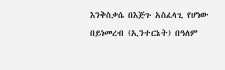እንቅስቃሴ በእጅጉ አስፈላጊ የሆነው በይነመረብ (ኢንተርኔት) በዓለም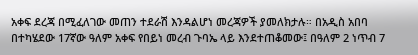አቀፍ ደረጃ በሚፈለገው መጠን ተደራሽ እንዳልሆነ መረጃዎች ያመለክታሉ። በአዲስ አበባ በተካሄደው 17ኛው ዓለም አቀፍ የበይነ መረብ ጉባኤ ላይ እንደተጠቆመው፤ በዓለም 2 ነጥብ 7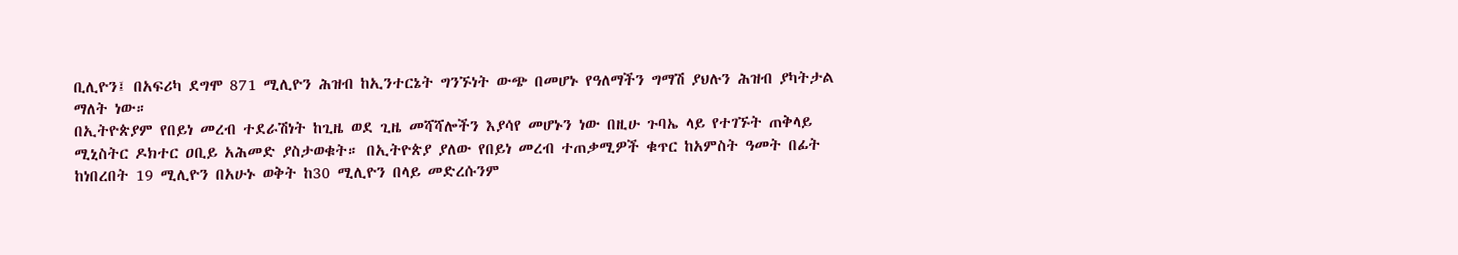ቢሊዮን፤ በአፍሪካ ደግሞ 871 ሚሊዮን ሕዝብ ከኢንተርኔት ግንኙነት ውጭ በመሆኑ የዓለማችን ግማሽ ያህሉን ሕዝብ ያካትታል ማለት ነው።
በኢትዮጵያም የበይነ መረብ ተደራሽነት ከጊዜ ወደ ጊዜ መሻሻሎችን እያሳየ መሆኑን ነው በዚሁ ጉባኤ ላይ የተገኙት ጠቅላይ ሚኒስትር ዶክተር ዐቢይ አሕመድ ያስታወቁት። በኢትዮጵያ ያለው የበይነ መረብ ተጠቃሚዎች ቁጥር ከአምስት ዓመት በፊት ከነበረበት 19 ሚሊዮን በአሁኑ ወቅት ከ30 ሚሊዮን በላይ መድረሱንም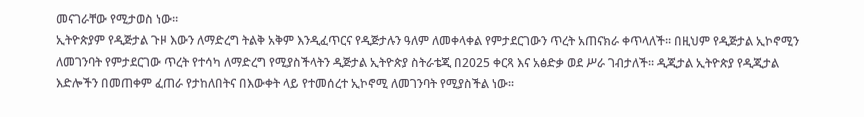መናገራቸው የሚታወስ ነው።
ኢትዮጵያም የዲጅታል ጉዞ እውን ለማድረግ ትልቅ አቅም እንዲፈጥርና የዲጅታሉን ዓለም ለመቀላቀል የምታደርገውን ጥረት አጠናክራ ቀጥላለች፡፡ በዚህም የዲጅታል ኢኮኖሚን ለመገንባት የምታደርገው ጥረት የተሳካ ለማድረግ የሚያስችላትን ዲጅታል ኢትዮጵያ ስትራቴጂ በ2025 ቀርጻ እና አፅድቃ ወደ ሥራ ገብታለች። ዲጂታል ኢትዮጵያ የዲጂታል እድሎችን በመጠቀም ፈጠራ የታከለበትና በእውቀት ላይ የተመሰረተ ኢኮኖሚ ለመገንባት የሚያስችል ነው፡፡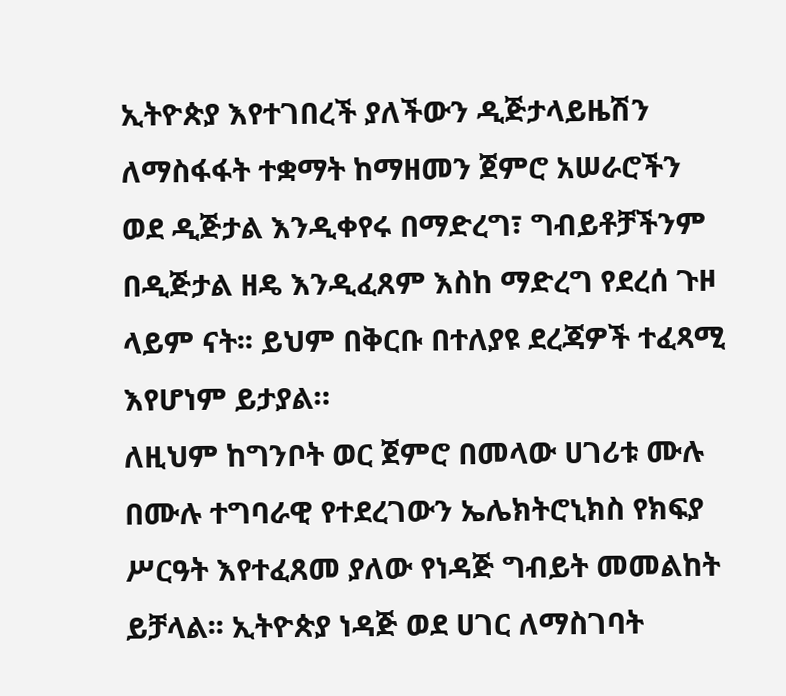ኢትዮጵያ እየተገበረች ያለችውን ዲጅታላይዜሽን ለማስፋፋት ተቋማት ከማዘመን ጀምሮ አሠራሮችን ወደ ዲጅታል እንዲቀየሩ በማድረግ፣ ግብይቶቻችንም በዲጅታል ዘዴ እንዲፈጸም እስከ ማድረግ የደረሰ ጉዞ ላይም ናት፡፡ ይህም በቅርቡ በተለያዩ ደረጃዎች ተፈጻሚ እየሆነም ይታያል።
ለዚህም ከግንቦት ወር ጀምሮ በመላው ሀገሪቱ ሙሉ በሙሉ ተግባራዊ የተደረገውን ኤሌክትሮኒክስ የክፍያ ሥርዓት እየተፈጸመ ያለው የነዳጅ ግብይት መመልከት ይቻላል፡፡ ኢትዮጵያ ነዳጅ ወደ ሀገር ለማስገባት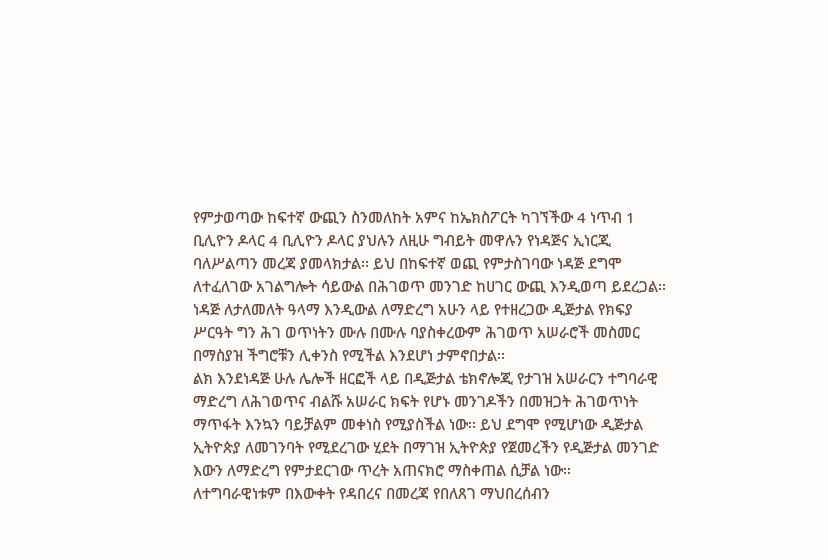የምታወጣው ከፍተኛ ውጪን ስንመለከት አምና ከኤክስፖርት ካገኘችው 4 ነጥብ 1 ቢሊዮን ዶላር 4 ቢሊዮን ዶላር ያህሉን ለዚሁ ግብይት መዋሉን የነዳጅና ኢነርጂ ባለሥልጣን መረጃ ያመላክታል፡፡ ይህ በከፍተኛ ወጪ የምታስገባው ነዳጅ ደግሞ ለተፈለገው አገልግሎት ሳይውል በሕገወጥ መንገድ ከሀገር ውጪ እንዲወጣ ይደረጋል፡፡ ነዳጅ ለታለመለት ዓላማ እንዲውል ለማድረግ አሁን ላይ የተዘረጋው ዲጅታል የክፍያ ሥርዓት ግን ሕገ ወጥነትን ሙሉ በሙሉ ባያስቀረውም ሕገወጥ አሠራሮች መስመር በማስያዝ ችግሮቹን ሊቀንስ የሚችል እንደሆነ ታምኖበታል፡፡
ልክ እንደነዳጅ ሁሉ ሌሎች ዘርፎች ላይ በዲጅታል ቴክኖሎጂ የታገዝ አሠራርን ተግባራዊ ማድረግ ለሕገወጥና ብልሹ አሠራር ክፍት የሆኑ መንገዶችን በመዝጋት ሕገወጥነት ማጥፋት እንኳን ባይቻልም መቀነስ የሚያስችል ነው፡፡ ይህ ደግሞ የሚሆነው ዲጅታል ኢትዮጵያ ለመገንባት የሚደረገው ሂደት በማገዝ ኢትዮጵያ የጀመረችን የዲጅታል መንገድ እውን ለማድረግ የምታደርገው ጥረት አጠናክሮ ማስቀጠል ሲቻል ነው፡፡
ለተግባራዊነቱም በእውቀት የዳበረና በመረጃ የበለጸገ ማህበረሰብን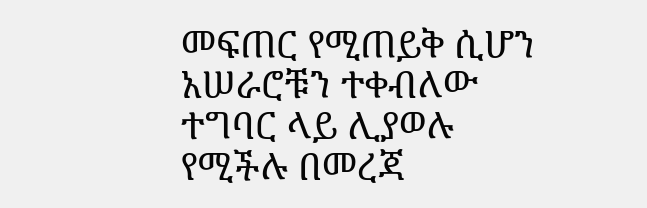መፍጠር የሚጠይቅ ሲሆን አሠራሮቹን ተቀብለው ተግባር ላይ ሊያወሉ የሚችሉ በመረጃ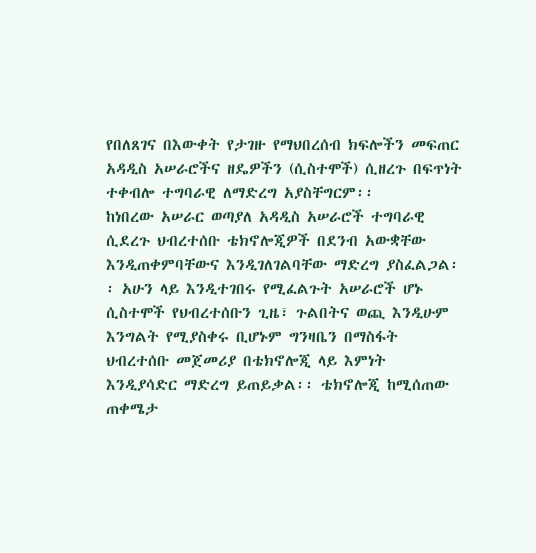የበለጸገና በእውቀት የታገዙ የማህበረሰብ ክፍሎችን መፍጠር አዳዲስ አሠራሮችና ዘዴዎችን (ሲስተሞች) ሲዘረጉ በፍጥነት ተቀብሎ ተግባራዊ ለማድረግ አያስቸግርም፡፡
ከነበረው አሠራር ወጣያለ አዳዲስ አሠራሮች ተግባራዊ ሲደረጉ ህብረተሰቡ ቴክኖሎጂዎች በደንብ አውቋቸው እንዲጠቀምባቸውና እንዲገለገልባቸው ማድረግ ያስፈልጋል፡፡ አሁን ላይ እንዲተገበሩ የሚፈልጉት አሠራሮች ሆኑ ሲስተሞች የህብረተሰቡን ጊዜ፣ ጉልበትና ወጪ እንዲሁም እንግልት የሚያስቀሩ ቢሆኑም ግንዛቤን በማስፋት ህብረተሰቡ መጀመሪያ በቴክኖሎጂ ላይ እምነት እንዲያሳድር ማድረግ ይጠይቃል፡፡ ቴክኖሎጂ ከሚሰጠው ጠቀሜታ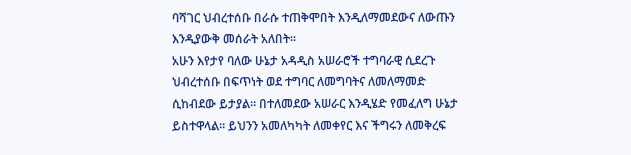ባሻገር ህብረተሰቡ በራሱ ተጠቅሞበት እንዲለማመደውና ለውጡን እንዲያውቅ መሰራት አለበት፡፡
አሁን እየታየ ባለው ሁኔታ አዳዲስ አሠራሮች ተግባራዊ ሲደረጉ ህብረተሰቡ በፍጥነት ወደ ተግባር ለመግባትና ለመለማመድ ሲከብደው ይታያል። በተለመደው አሠራር እንዲሄድ የመፈለግ ሁኔታ ይስተዋላል፡፡ ይህንን አመለካካት ለመቀየር እና ችግሩን ለመቅረፍ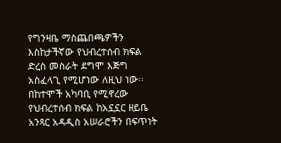የግንዛቤ ማስጨበጫዎችን እስከታችኛው የህብረተሰብ ክፍል ድረስ መስራት ደግሞ እጅግ አስፈላጊ የሚሆነው ለዚህ ነው፡፡
በከተሞች አካባቢ የሚኖረው የህብረተሰብ ክፍል ከአኗኗር ዘይቤ አንጻር አዳዲስ አሠራሮችን በፍጥነት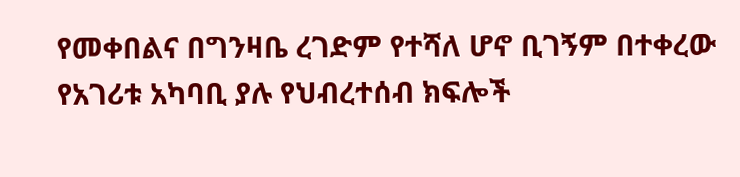የመቀበልና በግንዛቤ ረገድም የተሻለ ሆኖ ቢገኝም በተቀረው የአገሪቱ አካባቢ ያሉ የህብረተሰብ ክፍሎች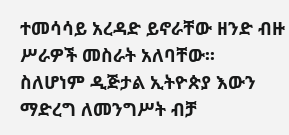ተመሳሳይ አረዳድ ይኖራቸው ዘንድ ብዙ ሥራዎች መስራት አለባቸው፡፡
ስለሆነም ዲጅታል ኢትዮጵያ እውን ማድረግ ለመንግሥት ብቻ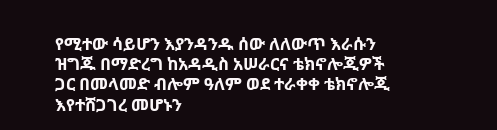የሚተው ሳይሆን እያንዳንዱ ሰው ለለውጥ እራሱን ዝግጁ በማድረግ ከአዳዲስ አሠራርና ቴክኖሎጂዎች ጋር በመላመድ ብሎም ዓለም ወደ ተራቀቀ ቴክኖሎጂ እየተሸጋገረ መሆኑን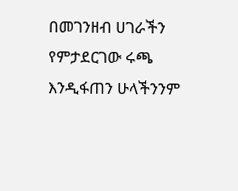በመገንዘብ ሀገራችን የምታደርገው ሩጫ እንዲፋጠን ሁላችንንም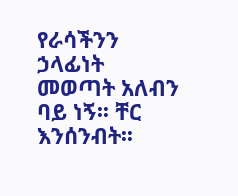የራሳችንን ኃላፊነት መወጣት አለብን ባይ ነኝ፡፡ ቸር እንሰንብት፡፡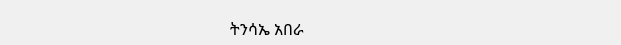ትንሳኤ አበራ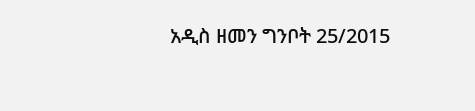አዲስ ዘመን ግንቦት 25/2015